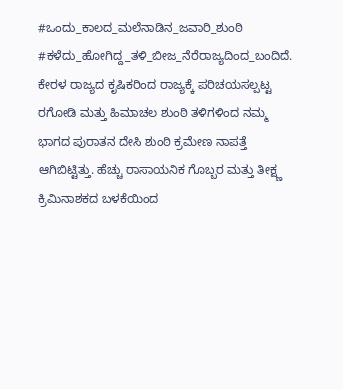#ಒಂದು_ಕಾಲದ_ಮಲೆನಾಡಿನ_ಜವಾರಿ_ಶುಂಠಿ #ಕಳೆದು_ಹೋಗಿದ್ದ_ತಳಿ_ಬೀಜ_ನೆರೆರಾಜ್ಯದಿಂದ_ಬಂದಿದೆ. ಕೇರಳ ರಾಜ್ಯದ ಕೃಷಿಕರಿಂದ ರಾಜ್ಯಕ್ಕೆ ಪರಿಚಯಸಲ್ಪಟ್ಟ ರಗೋಡಿ ಮತ್ತು ಹಿಮಾಚಲ ಶುಂಠಿ ತಳಿಗಳಿಂದ ನಮ್ಮ ಭಾಗದ ಪುರಾತನ ದೇಸಿ ಶುಂಠಿ ಕ್ರಮೇಣ ನಾಪತ್ತೆ ಆಗಿಬಿಟ್ಟಿತ್ತು. ಹೆಚ್ಚು ರಾಸಾಯನಿಕ ಗೊಬ್ಬರ ಮತ್ತು ತೀಕ್ಷ್ಣ ಕ್ರಿಮಿನಾಶಕದ ಬಳಕೆಯಿಂದ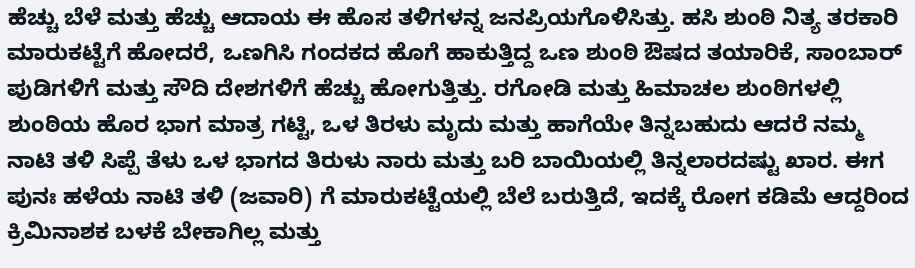ಹೆಚ್ಚು ಬೆಳೆ ಮತ್ತು ಹೆಚ್ಚು ಆದಾಯ ಈ ಹೊಸ ತಳಿಗಳನ್ನ ಜನಪ್ರಿಯಗೊಳಿಸಿತ್ತು. ಹಸಿ ಶುಂಠಿ ನಿತ್ಯ ತರಕಾರಿ ಮಾರುಕಟ್ಟೆಗೆ ಹೋದರೆ, ಒಣಗಿಸಿ ಗಂದಕದ ಹೊಗೆ ಹಾಕುತ್ತಿದ್ದ ಒಣ ಶುಂಠಿ ಔಷದ ತಯಾರಿಕೆ, ಸಾಂಬಾರ್ ಪುಡಿಗಳಿಗೆ ಮತ್ತು ಸೌದಿ ದೇಶಗಳಿಗೆ ಹೆಚ್ಚು ಹೋಗುತ್ತಿತ್ತು. ರಗೋಡಿ ಮತ್ತು ಹಿಮಾಚಲ ಶುಂಠಿಗಳಲ್ಲಿ ಶುಂಠಿಯ ಹೊರ ಭಾಗ ಮಾತ್ರ ಗಟ್ಟಿ, ಒಳ ತಿರಳು ಮೃದು ಮತ್ತು ಹಾಗೆಯೇ ತಿನ್ನಬಹುದು ಆದರೆ ನಮ್ಮ ನಾಟಿ ತಳಿ ಸಿಪ್ಪೆ ತೆಳು ಒಳ ಭಾಗದ ತಿರುಳು ನಾರು ಮತ್ತು ಬರಿ ಬಾಯಿಯಲ್ಲಿ ತಿನ್ನಲಾರದಷ್ಟು ಖಾರ. ಈಗ ಪುನಃ ಹಳೆಯ ನಾಟಿ ತಳಿ (ಜವಾರಿ) ಗೆ ಮಾರುಕಟ್ಟೆಯಲ್ಲಿ ಬೆಲೆ ಬರುತ್ತಿದೆ, ಇದಕ್ಕೆ ರೋಗ ಕಡಿಮೆ ಆದ್ದರಿಂದ ಕ್ರಿಮಿನಾಶಕ ಬಳಕೆ ಬೇಕಾಗಿಲ್ಲ ಮತ್ತು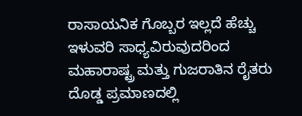ರಾಸಾಯನಿಕ ಗೊಬ್ಬರ ಇಲ್ಲದೆ ಹೆಚ್ಚು ಇಳುವರಿ ಸಾಧ್ಯವಿರುವುದರಿಂದ ಮಹಾರಾಷ್ಟ್ರ ಮತ್ತು ಗುಜರಾತಿನ ರೈತರು ದೊಡ್ಡ ಪ್ರಮಾಣದಲ್ಲಿ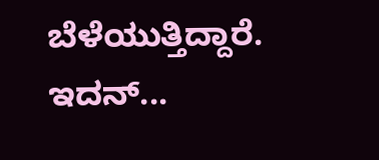ಬೆಳೆಯುತ್ತಿದ್ದಾರೆ. ಇದನ್...